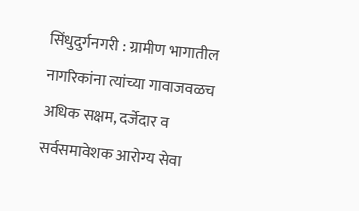सिंधुदुर्गनगरी : ग्रामीण भागातील नागरिकांना त्यांच्या गावाजवळच अधिक सक्षम, दर्जेदार व सर्वसमावेशक आरोग्य सेवा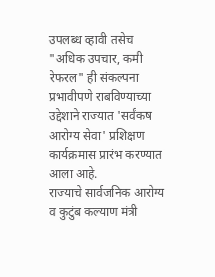उपलब्ध व्हावी तसेच "अधिक उपचार, कमी रेफरल" ही संकल्पना प्रभावीपणे राबविण्याच्या उद्देशाने राज्यात 'सर्वंकष आरोग्य सेवा' प्रशिक्षण कार्यक्रमास प्रारंभ करण्यात आला आहे.
राज्याचे सार्वजनिक आरोग्य व कुटुंब कल्याण मंत्री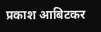प्रकाश आबिटकर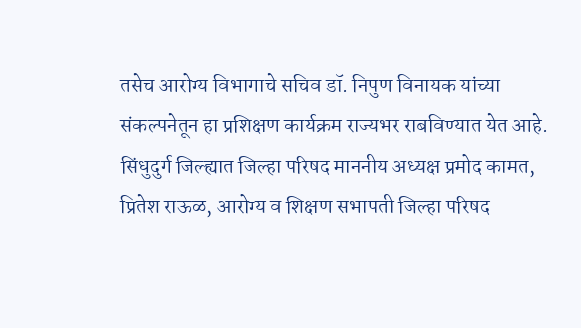तसेच आरोग्य विभागाचे सचिव डॉ. निपुण विनायक यांच्या संकल्पनेतून हा प्रशिक्षण कार्यक्रम राज्यभर राबविण्यात येत आहे. सिंधुदुर्ग जिल्ह्यात जिल्हा परिषद माननीय अध्यक्ष प्रमोद कामत, प्रितेश राऊळ, आरोग्य व शिक्षण सभापती जिल्हा परिषद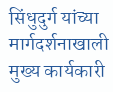सिंधुदुर्ग यांच्या मार्गदर्शनाखाली मुख्य कार्यकारी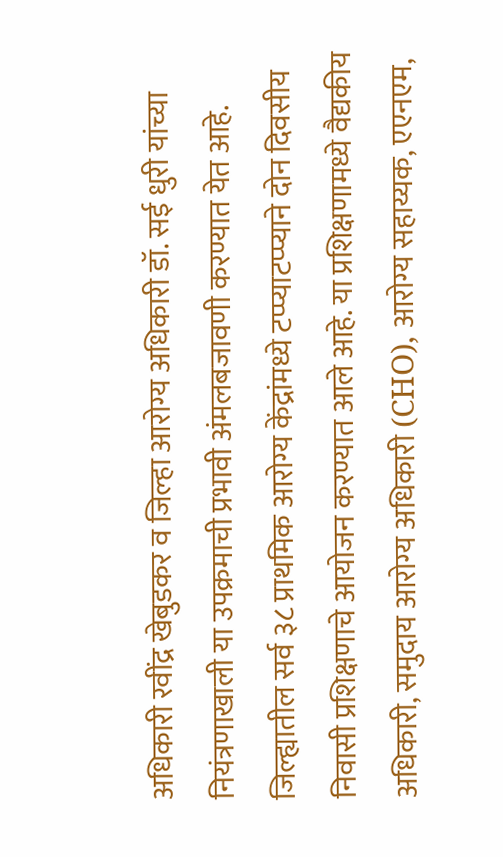अधिकारी रवींद्र खेबुडकर व जिल्हा आरोग्य अधिकारी डॉ. सई धुरी यांच्या नियंत्रणाखाली या उपक्रमाची प्रभावी अंमलबजावणी करण्यात येत आहे.
जिल्ह्यातील सर्व ३८ प्राथमिक आरोग्य केंद्रांमध्ये टप्प्याटप्प्याने दोन दिवसीय निवासी प्रशिक्षणाचे आयोजन करण्यात आले आहे. या प्रशिक्षणामध्ये वैद्यकीय अधिकारी, समुदाय आरोग्य अधिकारी (CHO), आरोग्य सहाय्यक, एएनएम,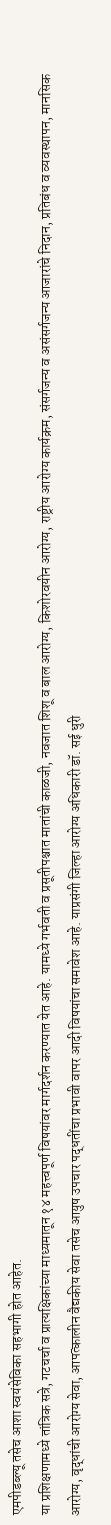एमपीडब्ल्यू तसेच आशा स्वयंसेविका सहभागी होत आहेत.
या प्रशिक्षणामध्ये तांत्रिक सत्रे, गटचर्चा व प्रात्यक्षिकांच्या माध्यमातून १४ महत्त्वपूर्ण विषयांवर मार्गदर्शन करण्यात येत आहे. यामध्ये गर्भवती व प्रसूतीपश्चात मातांची काळजी, नवजात शिशू व बाल आरोग्य, किशोरवयीन आरोग्य, राष्ट्रीय आरोग्य कार्यक्रम, संसर्गजन्य व असंसर्गजन्य आजारांचे निदान, प्रतिबंध व व्यवस्थापन, मानसिक आरोग्य, वृद्धांची आरोग्य सेवा, आपत्कालीन वैद्यकीय सेवा तसेच आयुष उपचार पद्धतींचा प्रभावी वापर आदी विषयांचा समावेश आहे. याप्रसंगी जिल्हा आरोग्य अधिकारी डॉ. सई धुरी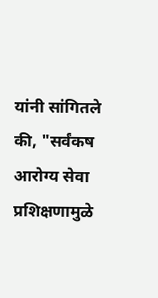यांनी सांगितले की, "सर्वंकष आरोग्य सेवा प्रशिक्षणामुळे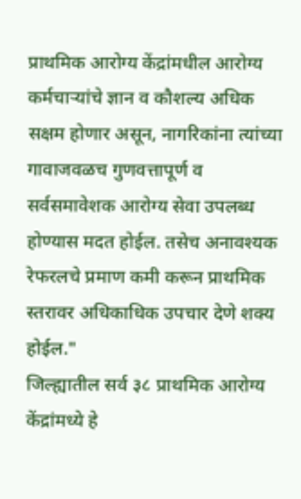प्राथमिक आरोग्य केंद्रांमधील आरोग्य कर्मचाऱ्यांचे ज्ञान व कौशल्य अधिक सक्षम होणार असून, नागरिकांना त्यांच्या गावाजवळच गुणवत्तापूर्ण व सर्वसमावेशक आरोग्य सेवा उपलब्ध होण्यास मदत होईल. तसेच अनावश्यक रेफरलचे प्रमाण कमी करून प्राथमिक स्तरावर अधिकाधिक उपचार देणे शक्य होईल."
जिल्ह्यातील सर्व ३८ प्राथमिक आरोग्य केंद्रांमध्ये हे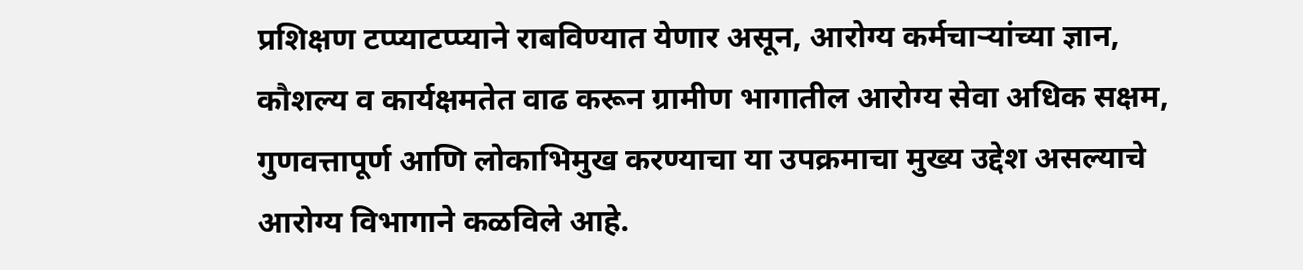प्रशिक्षण टप्प्याटप्प्याने राबविण्यात येणार असून, आरोग्य कर्मचाऱ्यांच्या ज्ञान, कौशल्य व कार्यक्षमतेत वाढ करून ग्रामीण भागातील आरोग्य सेवा अधिक सक्षम, गुणवत्तापूर्ण आणि लोकाभिमुख करण्याचा या उपक्रमाचा मुख्य उद्देश असल्याचे आरोग्य विभागाने कळविले आहे.